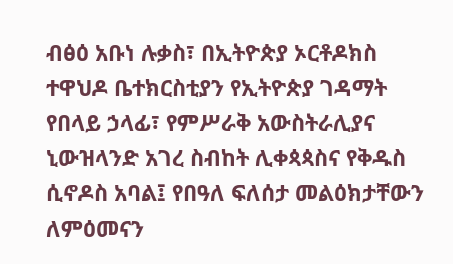ብፅዕ አቡነ ሉቃስ፣ በኢትዮጵያ ኦርቶዶክስ ተዋህዶ ቤተክርስቲያን የኢትዮጵያ ገዳማት የበላይ ኃላፊ፣ የምሥራቅ አውስትራሊያና ኒውዝላንድ አገረ ስብከት ሊቀጳጳስና የቅዱስ ሲኖዶስ አባል፤ የበዓለ ፍለሰታ መልዕክታቸውን ለምዕመናን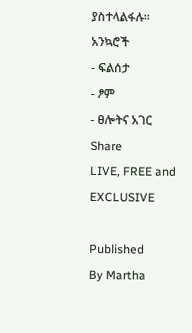ያስተላልፋሉ።
አንኳሮች
- ፍልሰታ
- ፆም
- ፀሎትና አገር
Share
LIVE, FREE and EXCLUSIVE

Published
By Martha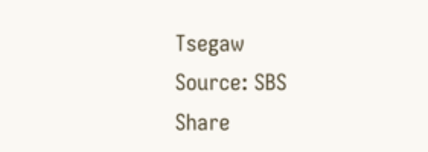Tsegaw
Source: SBS
Share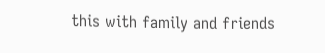this with family and friends